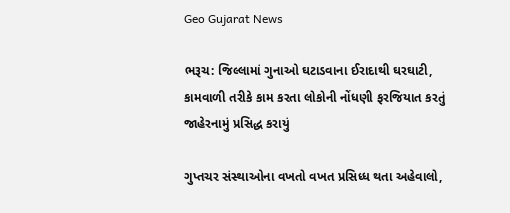Geo Gujarat News

ભરૂચ: જિલ્લામાં ગુનાઓ ઘટાડવાના ઈરાદાથી ઘરઘાટી, કામવાળી તરીકે કામ કરતા લોકોની નોંધણી ફરજિયાત કરતું જાહેરનામું પ્રસિદ્ધ કરાયું

ગુપ્તચર સંસ્થાઓના વખતો વખત પ્રસિધ્ધ થતા અહેવાલો,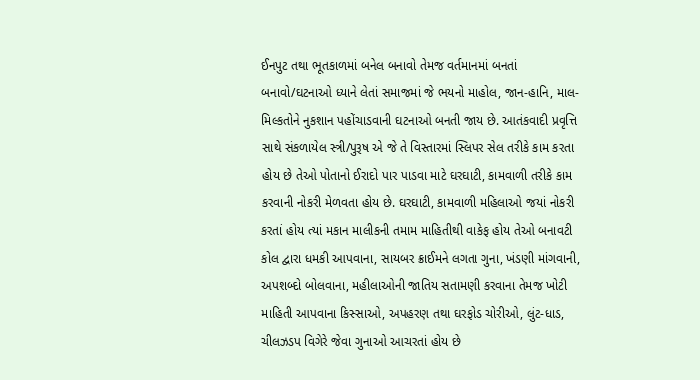ઈનપુટ તથા ભૂતકાળમાં બનેલ બનાવો તેમજ વર્તમાનમાં બનતાં બનાવો/ઘટનાઓ ધ્યાને લેતાં સમાજમાં જે ભયનો માહોલ, જાન-હાનિ, માલ-મિલ્કતોને નુકશાન પહોંચાડવાની ઘટનાઓ બનતી જાય છે. આતંકવાદી પ્રવૃત્તિ સાથે સંકળાયેલ સ્ત્રી/પુરૂષ એ જે તે વિસ્તારમાં સ્લિપર સેલ તરીકે કામ કરતા હોય છે તેઓ પોતાનો ઈરાદો પાર પાડવા માટે ઘરઘાટી, કામવાળી તરીકે કામ કરવાની નોકરી મેળવતા હોય છે. ઘરઘાટી, કામવાળી મહિલાઓ જયાં નોકરી કરતાં હોય ત્યાં મકાન માલીકની તમામ માહિતીથી વાકેફ હોય તેઓ બનાવટી કોલ દ્વારા ધમકી આપવાના, સાયબર ક્રાઈમને લગતા ગુના, ખંડણી માંગવાની, અપશબ્દો બોલવાના, મહીલાઓની જાતિય સતામણી કરવાના તેમજ ખોટી માહિતી આપવાના કિસ્સાઓ, અપહરણ તથા ઘરફોડ ચોરીઓ, લુંટ-ધાડ, ચીલઝડપ વિગેરે જેવા ગુનાઓ આચરતાં હોય છે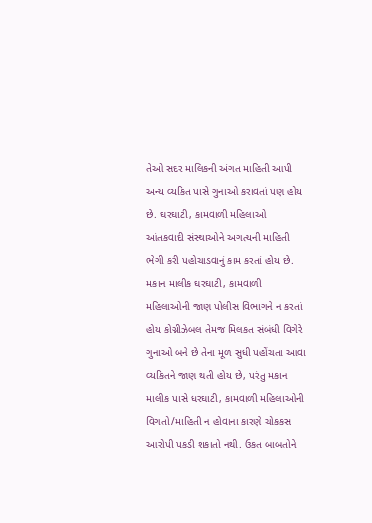તેઓ સદર માલિકની અંગત માહિતી આપી અન્ય વ્યકિત પાસે ગુનાઓ કરાવતાં પણ હોય છે. ઘરઘાટી, કામવાળી મહિલાઓ આંતકવાદી સંસ્થાઓને અગત્યની માહિતી ભેગી કરી પહોચાડવાનું કામ કરતાં હોય છે. મકાન માલીક ઘરઘાટી, કામવાળી મહિલાઓની જાણ પોલીસ વિભાગને ન કરતાં હોય કોગ્નીઝેબલ તેમજ મિલકત સંબંધી વિગેરે ગુનાઓ બને છે તેના મૂળ સુધી પહોંચતા આવા વ્યકિતને જાણ થતી હોય છે, પરંતુ મકાન માલીક પાસે ધરઘાટી, કામવાળી મહિલાઓની વિગતો/માહિતી ન હોવાના કારણે ચોકકસ આરોપી પકડી શકાતો નથી. ઉકત બાબતોને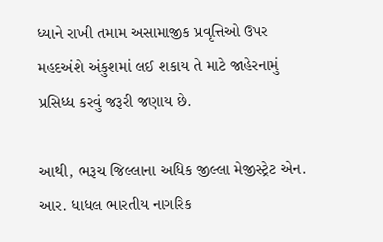ધ્યાને રાખી તમામ અસામાજીક પ્રવૃત્તિઓ ઉપર મહદઅંશે અંકુશમાં લઈ શકાય તે માટે જાહેરનામું પ્રસિધ્ધ કરવું જરૂરી જણાય છે.

આથી, ભરૂચ જિલ્લાના અધિક જીલ્લા મેજીસ્ટ્રેટ એન. આર. ધાધલ ભારતીય નાગરિક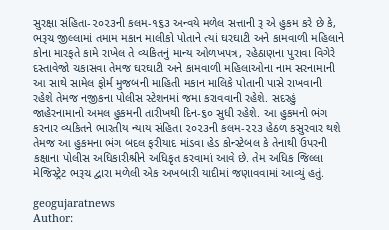સુરક્ષા સંહિતા-૨૦૨૩ની કલમ-૧૬૩ અન્વયે મળેલ સત્તાની રૂ એ હુકમ કરે છે કે, ભરૂચ જીલ્લામાં તમામ મકાન માલીકો પોતાને ત્યાં ઘરઘાટી અને કામવાળી મહિલાને કોના મારફતે કામે રાખેલ તે વ્યકિતનું માન્ય ઓળખપત્ર, રહેઠાણના પુરાવા વિગેરે દસ્તાવેજો ચકાસવા તેમજ ઘરઘાટી અને કામવાળી મહિલાઓના નામ સરનામાની આ સાથે સામેલ ફોર્મ મુજબની માહિતી મકાન માલિકે પોતાની પાસે રાખવાની રહેશે તેમજ નજીકના પોલીસ સ્ટેશનમાં જમા કરાવવાની રહેશે. સદરહું જાહેરનામાનો અમલ હુકમની તારીખથી દિન-૬૦ સુધી રહેશે. આ હુકમનો ભંગ કરનાર વ્યકિતને ભારતીય ન્યાય સંહિતા ૨૦૨૩ની કલમ-૨૨૩ હેઠળ કસુરવાર થશે તેમજ આ હુકમના ભંગ બદલ ફરીયાદ માંડવા હેડ કોન્સ્ટેબલ કે તેનાથી ઉપરની કક્ષાના પોલીસ અધિકારીશ્રીને અધિકૃત કરવામાં આવે છે. તેમ અધિક જિલ્લા મેજિસ્ટ્રેટ ભરૂચ દ્વારા મળેલી એક અખબારી યાદીમાં જણાવવામાં આવ્યું હતું.

geogujaratnews
Author: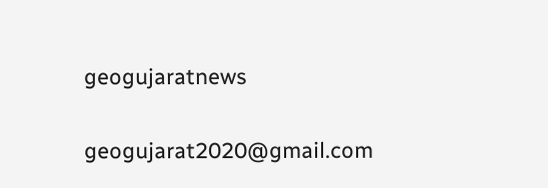geogujaratnews

geogujarat2020@gmail.com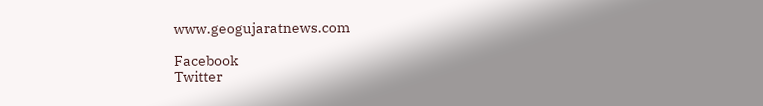www.geogujaratnews.com

Facebook
Twitter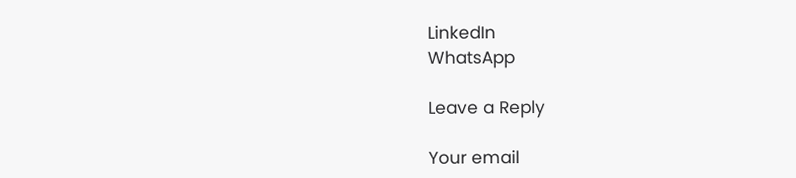LinkedIn
WhatsApp

Leave a Reply

Your email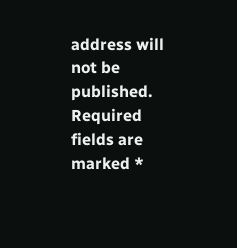address will not be published. Required fields are marked *